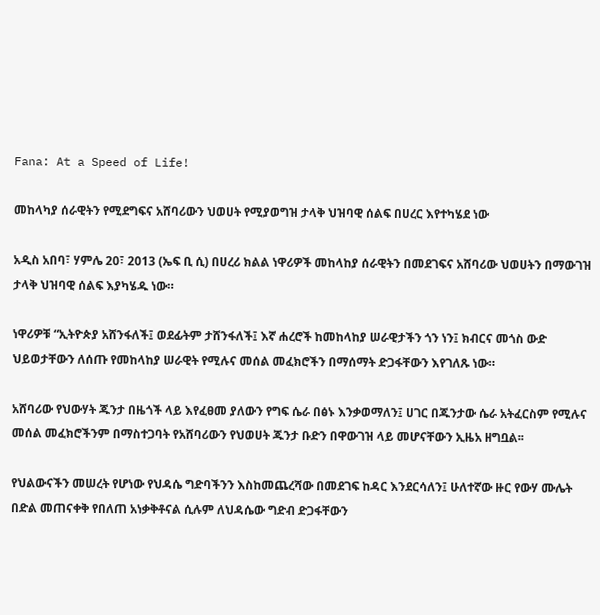Fana: At a Speed of Life!

መከላካያ ሰራዊትን የሚደግፍና አሸባሪውን ህወሀት የሚያወግዝ ታላቅ ህዝባዊ ሰልፍ በሀረር እየተካሄደ ነው

አዲስ አበባ፣ ሃምሌ 20፣ 2013 (ኤፍ ቢ ሲ) በሀረሪ ክልል ነዋሪዎች መከላከያ ሰራዊትን በመደገፍና አሸባሪው ህወሀትን በማውገዝ ታላቅ ህዝባዊ ሰልፍ እያካሄዱ ነው።

ነዋሪዎቹ “ኢትዮጵያ አሸንፋለች፤ ወደፊትም ታሸንፋለች፤ እኛ ሐረሮች ከመከላከያ ሠራዊታችን ጎን ነን፤ ክብርና መጎስ ውድ ህይወታቸውን ለሰጡ የመከላከያ ሠራዊት የሚሉና መሰል መፈክሮችን በማሰማት ድጋፋቸውን እየገለጹ ነው።

አሸባሪው የህውሃት ጁንታ በዜጎች ላይ እየፈፀመ ያለውን የግፍ ሴራ በፅኑ እንቃወማለን፤ ሀገር በጁንታው ሴራ አትፈርስም የሚሉና መሰል መፈክሮችንም በማስተጋባት የአሸባሪውን የህወሀት ጁንታ ቡድን በዋውገዝ ላይ መሆናቸውን ኢዜአ ዘግቧል፡፡

የህልውናችን መሠረት የሆነው የህዳሴ ግድባችንን እስከመጨረሻው በመደገፍ ከዳር እንደርሳለን፤ ሁለተኛው ዙር የውሃ ሙሌት በድል መጠናቀቅ የበለጠ አነቃቅቶናል ሲሉም ለህዳሴው ግድብ ድጋፋቸውን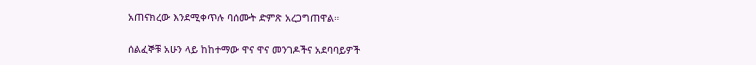አጠናክረው እንደሚቀጥሉ ባሰሙት ድምጽ አረጋግጠዋል።

ሰልፈኞቹ አሁን ላይ ከከተማው ዋና ዋና መንገዶችና አደባባይዎች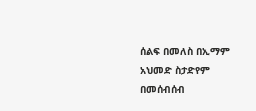ሰልፍ በመለስ በኢማም አህመድ ስታድየም በመሰብሰብ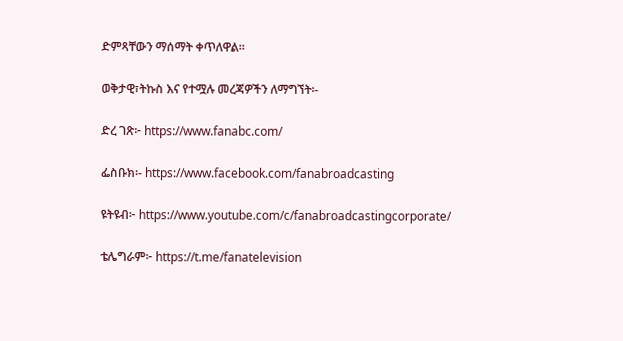ድምጻቸውን ማሰማት ቀጥለዋል።

ወቅታዊ፣ትኩስ እና የተሟሉ መረጃዎችን ለማግኘት፡-

ድረ ገጽ፦ https://www.fanabc.com/

ፌስቡክ፡- https://www.facebook.com/fanabroadcasting

ዩትዩብ፦ https://www.youtube.com/c/fanabroadcastingcorporate/

ቴሌግራም፦ https://t.me/fanatelevision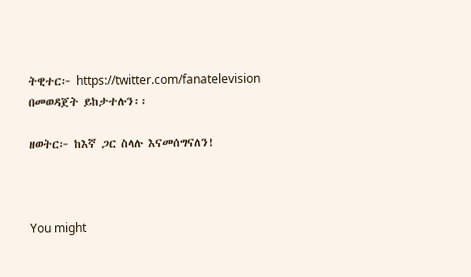ትዊተር፦ https://twitter.com/fanatelevision በመወዳጀት ይከታተሉን፡፡

ዘወትር፦ ከእኛ ጋር ስላሉ እናመሰግናለን!



You might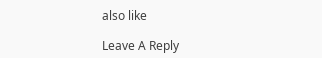also like

Leave A Reply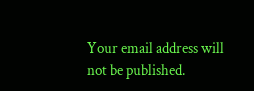Your email address will not be published.